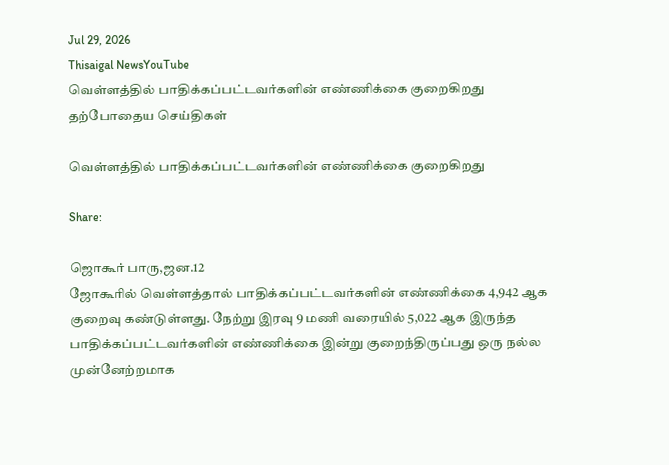Jul 29, 2026
Thisaigal NewsYouTube
வெள்ளத்தில் பாதிக்கப்பட்டவர்களின் எண்ணிக்கை குறைகிறது
தற்போதைய செய்திகள்

வெள்ளத்தில் பாதிக்கப்பட்டவர்களின் எண்ணிக்கை குறைகிறது

Share:

ஜொகூர் பாரு,ஜன.12
ஜோகூரில் வெள்ளத்தால் பாதிக்கப்பட்டவர்களின் எண்ணிக்கை 4,942 ஆக குறைவு கண்டுள்ளது. நேற்று இரவு 9 மணி வரையில் 5,022 ஆக இருந்த பாதிக்கப்பட்டவர்களின் எண்ணிக்கை இன்று குறைந்திருப்பது ஒரு நல்ல முன்னேற்றமாக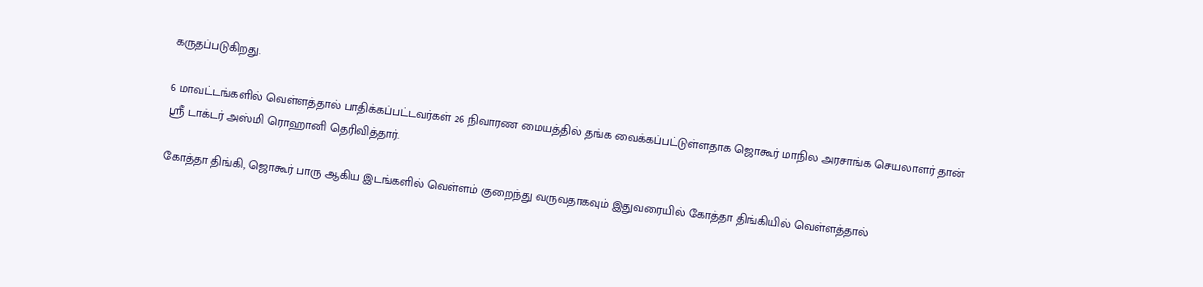கருதப்படுகிறது.

6 மாவட்டங்களில் வெள்ளத்தால் பாதிக்கப்பட்டவர்கள் 26 நிவாரண மையத்தில் தங்க வைக்கப்பட்டுள்ளதாக ஜொகூர் மாநில அரசாங்க செயலாளர் தான் ஶ்ரீ டாக்டர் அஸ்மி ரொஹானி தெரிவித்தார்.

கோத்தா திங்கி, ஜொகூர் பாரு ஆகிய இடங்களில் வெள்ளம் குறைந்து வருவதாகவும் இதுவரையில் கோத்தா திங்கியில் வெள்ளத்தால்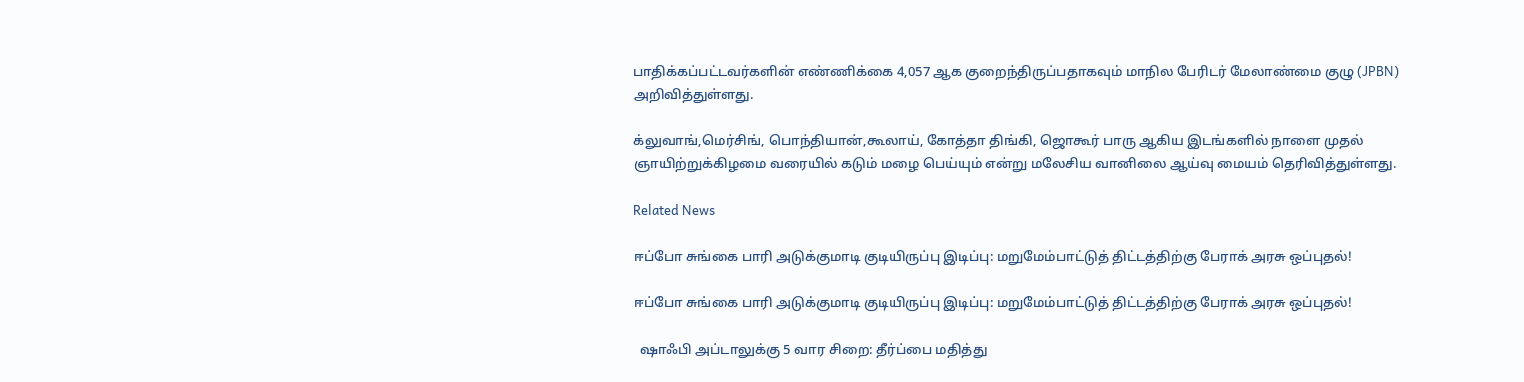பாதிக்கப்பட்டவர்களின் எண்ணிக்கை 4,057 ஆக குறைந்திருப்பதாகவும் மாநில பேரிடர் மேலாண்மை குழு (JPBN) அறிவித்துள்ளது.

க்லுவாங்,மெர்சிங், பொந்தியான்,கூலாய், கோத்தா திங்கி, ஜொகூர் பாரு ஆகிய இடங்களில் நாளை முதல் ஞாயிற்றுக்கிழமை வரையில் கடும் மழை பெய்யும் என்று மலேசிய வானிலை ஆய்வு மையம் தெரிவித்துள்ளது.

Related News

ஈப்போ சுங்கை பாரி அடுக்குமாடி குடியிருப்பு இடிப்பு: மறுமேம்பாட்டுத் திட்டத்திற்கு பேராக் அரசு ஒப்புதல்!

ஈப்போ சுங்கை பாரி அடுக்குமாடி குடியிருப்பு இடிப்பு: மறுமேம்பாட்டுத் திட்டத்திற்கு பேராக் அரசு ஒப்புதல்!

  ஷாஃபி அப்டாலுக்கு 5 வார சிறை: தீர்ப்பை மதித்து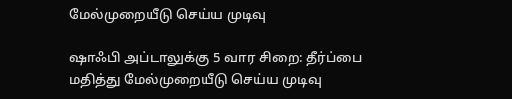மேல்முறையீடு செய்ய முடிவு

ஷாஃபி அப்டாலுக்கு 5 வார சிறை: தீர்ப்பை மதித்து மேல்முறையீடு செய்ய முடிவு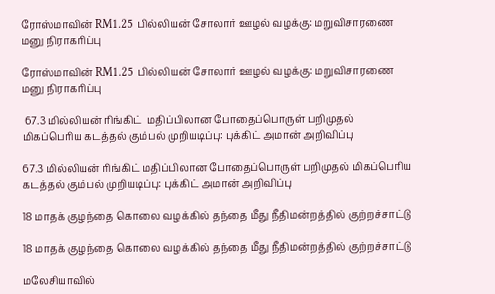ரோஸ்மாவின் RM1.25 பில்லியன் சோலார் ஊழல் வழக்கு: மறுவிசாரணை மனு நிராகரிப்பு

ரோஸ்மாவின் RM1.25 பில்லியன் சோலார் ஊழல் வழக்கு: மறுவிசாரணை மனு நிராகரிப்பு

 67.3 மில்லியன் ரிங்கிட்  மதிப்பிலான போதைப்பொருள் பறிமுதல் மிகப்பெரிய கடத்தல் கும்பல் முறியடிப்பு: புக்கிட் அமான் அறிவிப்பு

67.3 மில்லியன் ரிங்கிட் மதிப்பிலான போதைப்பொருள் பறிமுதல் மிகப்பெரிய கடத்தல் கும்பல் முறியடிப்பு: புக்கிட் அமான் அறிவிப்பு

18 மாதக் குழந்தை கொலை வழக்கில் தந்தை மீது நீதிமன்றத்தில் குற்றச்சாட்டு

18 மாதக் குழந்தை கொலை வழக்கில் தந்தை மீது நீதிமன்றத்தில் குற்றச்சாட்டு

மலேசியாவில்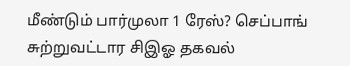மீண்டும் பார்முலா 1 ரேஸ்? செப்பாங் சுற்றுவட்டார சிஇஓ தகவல்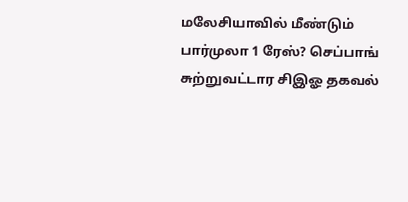மலேசியாவில் மீண்டும் பார்முலா 1 ரேஸ்? செப்பாங் சுற்றுவட்டார சிஇஓ தகவல்